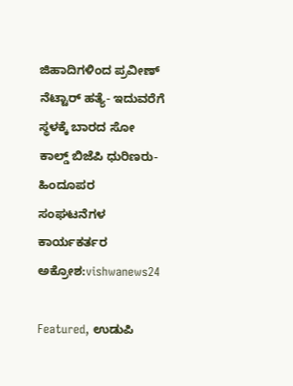ಜಿಹಾದಿಗಳಿಂದ ಪ್ರವೀಣ್ ನೆಟ್ಟಾರ್ ಹತ್ಯೆ- ಇದುವರೆಗೆ ಸ್ಥಳಕ್ಕೆ ಬಾರದ ಸೋ ಕಾಲ್ಡ್ ಬಿಜೆಪಿ ಧುರಿಣರು-ಹಿಂದೂಪರ ಸಂಘಟನೆಗಳ ಕಾರ್ಯಕರ್ತರ ಅಕ್ರೋಶ:vishwanews24

Featured, ಉಡುಪಿ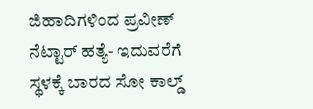ಜಿಹಾದಿಗಳಿಂದ ಪ್ರವೀಣ್ ನೆಟ್ಟಾರ್ ಹತ್ಯೆ- ಇದುವರೆಗೆ ಸ್ಥಳಕ್ಕೆ ಬಾರದ ಸೋ ಕಾಲ್ಡ್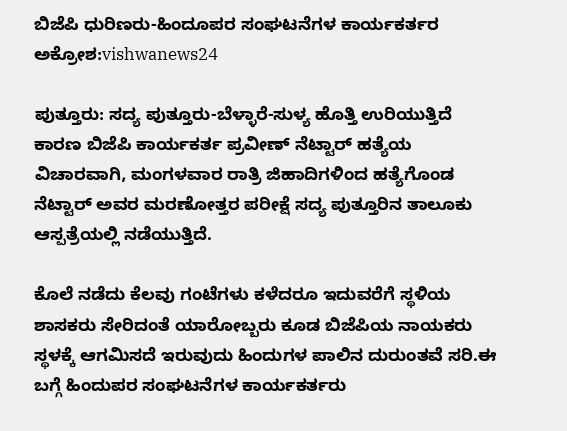ಬಿಜೆಪಿ ಧುರಿಣರು-ಹಿಂದೂಪರ ಸಂಘಟನೆಗಳ ಕಾರ್ಯಕರ್ತರ ಅಕ್ರೋಶ:vishwanews24

ಪುತ್ತೂರು: ಸದ್ಯ ಪುತ್ತೂರು-ಬೆಳ್ಳಾರೆ-ಸುಳ್ಯ ಹೊತ್ತಿ ಉರಿಯುತ್ತಿದೆ ಕಾರಣ ಬಿಜೆಪಿ ಕಾರ್ಯಕರ್ತ ಪ್ರವೀಣ್ ನೆಟ್ಟಾರ್ ಹತ್ಯೆಯ ವಿಚಾರವಾಗಿ, ಮಂಗಳವಾರ ರಾತ್ರಿ ಜಿಹಾದಿಗಳಿಂದ ಹತ್ಯೆಗೊಂಡ ನೆಟ್ಟಾರ್ ಅವರ ಮರಣೋತ್ತರ ಪರೀಕ್ಷೆ ಸದ್ಯ ಪುತ್ತೂರಿನ ತಾಲೂಕು ಆಸ್ಪತ್ರೆಯಲ್ಲಿ ನಡೆಯುತ್ತಿದೆ.

ಕೊಲೆ ನಡೆದು ಕೆಲವು ಗಂಟೆಗಳು ಕಳೆದರೂ ಇದುವರೆಗೆ ಸ್ಥಳಿಯ ಶಾಸಕರು ಸೇರಿದಂತೆ ಯಾರೋಬ್ಬರು ಕೂಡ ಬಿಜೆಪಿಯ ನಾಯಕರು ಸ್ಥಳಕ್ಕೆ ಆಗಮಿಸದೆ ಇರುವುದು ಹಿಂದುಗಳ ಪಾಲಿನ ದುರುಂತವೆ ಸರಿ.ಈ ಬಗ್ಗೆ ಹಿಂದುಪರ ಸಂಘಟನೆಗಳ ಕಾರ್ಯಕರ್ತರು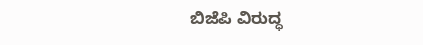ಬಿಜೆಪಿ ವಿರುದ್ಧ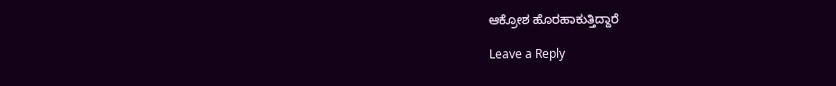ಆಕ್ರೋಶ ಹೊರಹಾಕುತ್ತಿದ್ದಾರೆ

Leave a Reply